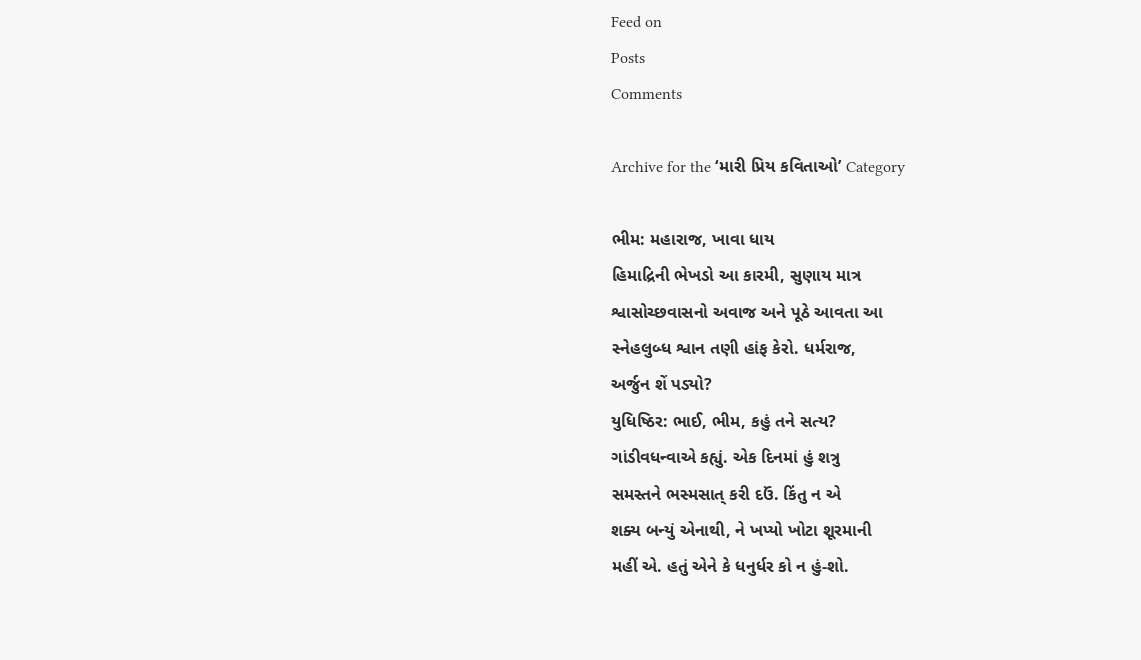Feed on
Posts
Comments

Archive for the ‘મારી પ્રિય કવિતાઓ’ Category

ભીમ: મહારાજ, ખાવા ધાય
હિમાદ્રિની ભેખડો આ કારમી, સુણાય માત્ર
શ્વાસોચ્છવાસનો અવાજ અને પૂઠે આવતા આ
સ્નેહલુબ્ધ શ્વાન તણી હાંફ કેરો. ધર્મરાજ,
અર્જુન શેં પડ્યો?
યુધિષ્ઠિર: ભાઈ, ભીમ, કહું તને સત્ય?
ગાંડીવધન્વાએ કહ્યું. એક દિનમાં હું શત્રુ
સમસ્તને ભસ્મસાત્ કરી દઉં. કિંતુ ન એ
શક્ય બન્યું એનાથી, ને ખપ્યો ખોટા શૂરમાની
મહીં એ. હતું એને કે ધનુર્ધર કો ન હું-શો.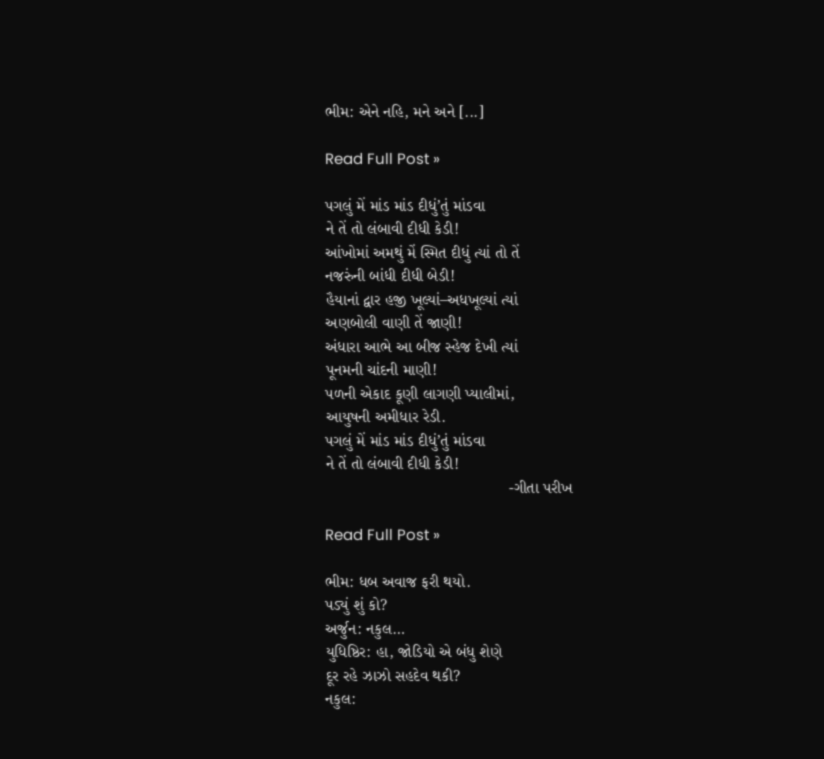ભીમ: એને નહિ, મને અને [...]

Read Full Post »

પગલું મેં માંડ માંડ દીધું’તું માંડવા
ને તેં તો લંબાવી દીધી કેડી!
આંખોમાં અમથું મેં સ્મિત દીધું ત્યાં તો તેં
નજરુંની બાંધી દીધી બેડી!
હૈયાનાં દ્વાર હજી ખૂલ્યાં–અધખૂલ્યાં ત્યાં
અણબોલી વાણી તેં જાણી!
અંધારા આભે આ બીજ સ્હેજ દેખી ત્યાં
પૂનમની ચાંદની માણી!
પળની એકાદ કૂણી લાગણી પ્યાલીમાં,
આયુષની અમીધાર રેડી.
પગલું મેં માંડ માંડ દીધું’તું માંડવા
ને તેં તો લંબાવી દીધી કેડી!
                                         -ગીતા પરીખ

Read Full Post »

ભીમ: ધબ અવાજ ફરી થયો.
પડ્યું શું કો?
અર્જુન: નકુલ…
યુધિષ્ઠિર: હા, જોડિયો એ બંધુ શેણે
દૂર રહે ઝાઝો સહદેવ થકી?
નકુલ: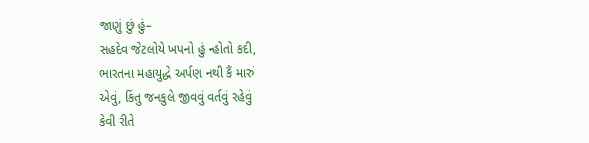જાણું છું હું–
સહદેવ જેટલોયે ખપનો હું ન્હોતો કદી,
ભારતના મહાયુદ્ધે અર્પણ નથી કૈં મારું
એવું, કિંતુ જનકુલે જીવવું વર્તવું રહેવું
કેવી રીતે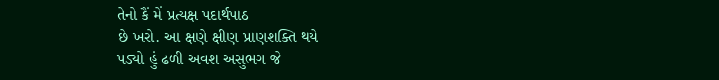તેનો કૈં મેં પ્રત્યક્ષ પદાર્થપાઠ
છે ખરો. આ ક્ષણે ક્ષીણ પ્રાણશક્તિ થયે
પડ્યો હું ઢળી અવશ અસુભગ જે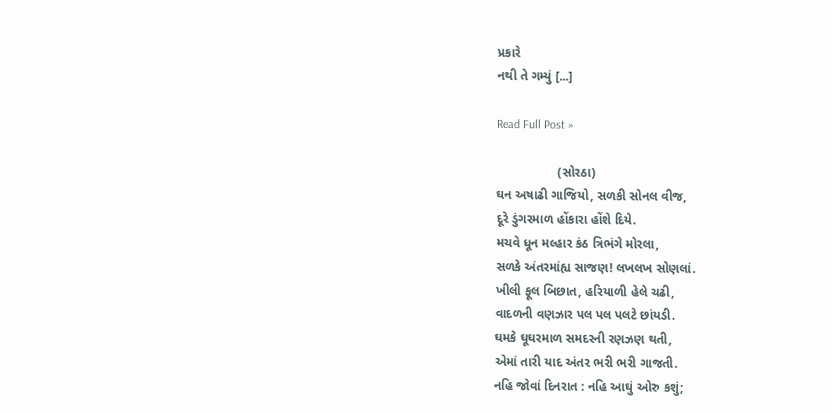પ્રકારે
નથી તે ગમ્યું [...]

Read Full Post »

                 (સોરઠા)
ઘન અષાઢી ગાજિયો, સળકી સોનલ વીજ,
દૂરે ડુંગરમાળ હોંકારા હોંશે દિયે.
મચવે ધૂન મલ્હાર કંઠ ત્રિભંગે મોરલા,
સળકે અંતરમાંહ્ય સાજણ! લખલખ સોણલાં.
ખીલી ફૂલ બિછાત, હરિયાળી હેલે ચઢી,
વાદળની વણઝાર પલ પલ પલટે છાંયડી.
ઘમકે ઘૂઘરમાળ સમદરની રણઝણ થતી,
એમાં તારી યાદ અંતર ભરી ભરી ગાજતી.
નહિ જોવાં દિનરાત : નહિ આઘું ઓરુ કશું;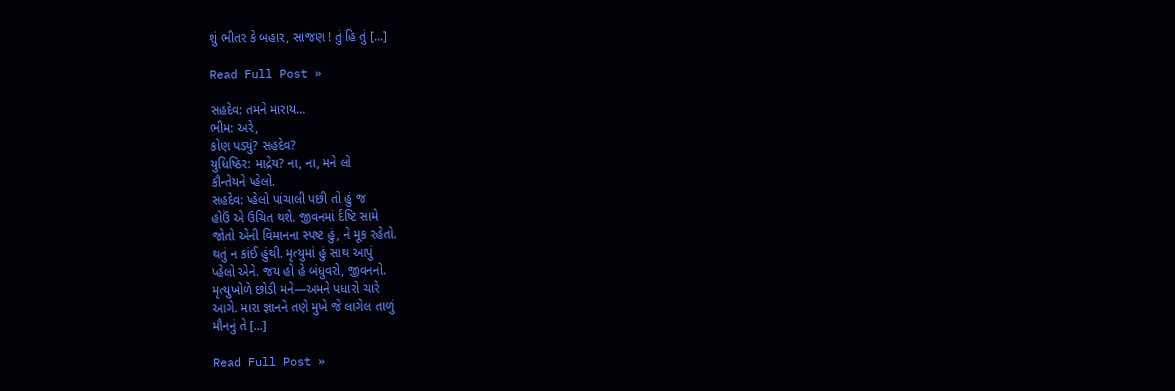શું ભીતર કે બહાર, સાજણ ! તું હિ તું [...]

Read Full Post »

સહદેવ: તમને મારાય…
ભીમ: અરે,
કોણ પડ્યું? સહદેવ?
યુધિષ્ઠિર: માદ્રેય? ના, ના, મને લો
કૌન્તેયને પ્હેલો.
સહદેવ: પ્હેલો પાંચાલી પછી તો હું જ
હોઉં એ ઉચિત થશે. જીવનમાં ર્દષ્ટિ સામે
જોતો એની વિમાનના સ્પષ્ટ હું, ને મૂક રહેતો.
થતું ન કાંઈ હુંથી. મૃત્યુમાં હું સાથ આપું
પ્હેલો એને. જય હો હે બંધુવરો, જીવનનો.
મૃત્યુખોળે છોડી મને—અમને પધારો ચારે
આગે. મારા જ્ઞાનને તણે મુખે જે લાગેલ તાળું
મૌનનું તે [...]

Read Full Post »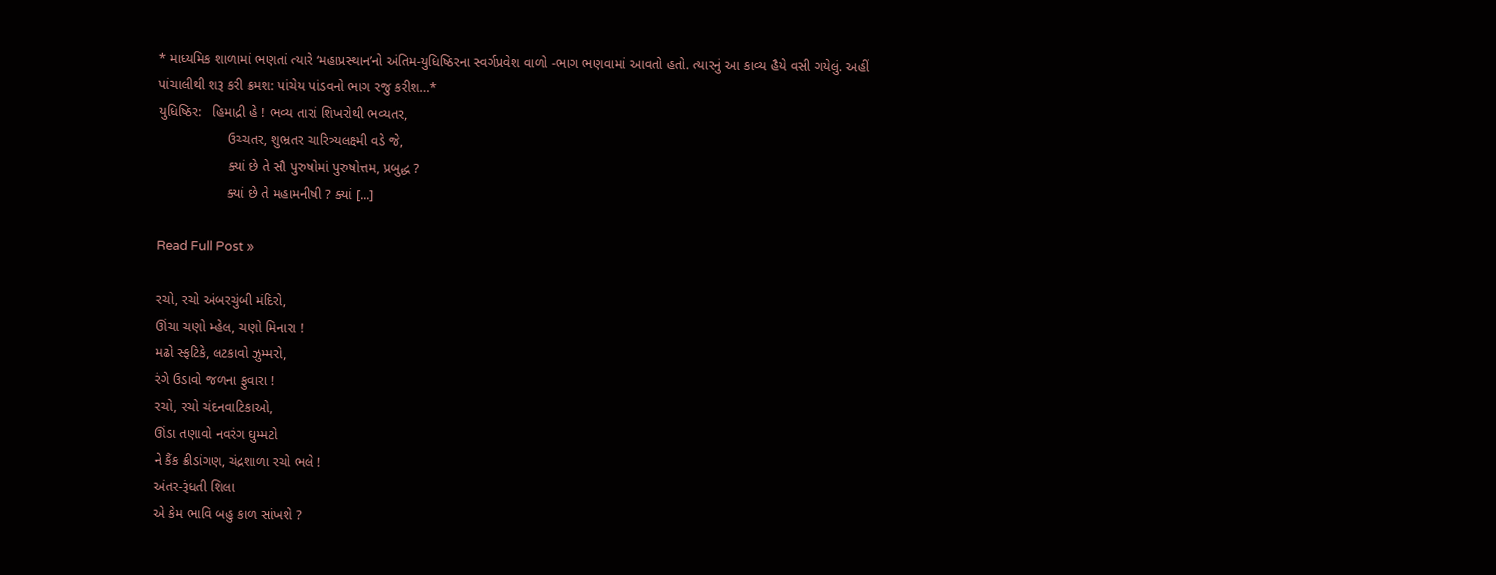* માધ્યમિક શાળામાં ભણતાં ત્યારે ‘મહાપ્રસ્થાન’નો અંતિમ-યુધિષ્ઠિરના સ્વર્ગપ્રવેશ વાળો -ભાગ ભણવામાં આવતો હતો. ત્યારનું આ કાવ્ય હૈયે વસી ગયેલું. અહીં પાંચાલીથી શરૂ કરી ક્રમશ: પાંચેય પાંડવનો ભાગ રજુ કરીશ…*
યુધિષ્ઠિર:   હિમાદ્રી હે ! ભવ્ય તારાં શિખરોથી ભવ્યતર,
                  ઉચ્ચતર, શુભ્રતર ચારિત્ર્યલક્ષ્મી વડે જે,
                  ક્યાં છે તે સૌ પુરુષોમાં પુરુષોત્તમ, પ્રબુદ્ધ ?
                  ક્યાં છે તે મહામનીષી ? ક્યાં [...]

Read Full Post »

રચો, રચો અંબરચુંબી મંદિરો,
ઊંચા ચણો મ્હેલ, ચણો મિનારા !
મઢો સ્ફટિકે, લટકાવો ઝુમ્મરો,
રંગે ઉડાવો જળના ફુવારા !
રચો, રચો ચંદનવાટિકાઓ,
ઊંડા તણાવો નવરંગ ઘુમ્મટો
ને કૈંક ક્રીડાંગણ, ચંદ્રશાળા રચો ભલે !
અંતર-રૂંધતી શિલા
એ કેમ ભાવિ બહુ કાળ સાંખશે ?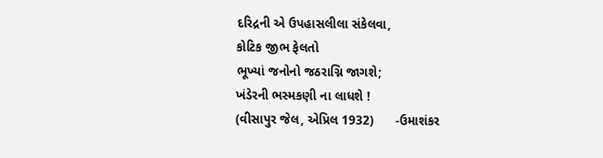દરિદ્રની એ ઉપહાસલીલા સંકેલવા,
કોટિક જીભ ફેલતો
ભૂખ્યાં જનોનો જઠરાગ્નિ જાગશે;
ખંડેરની ભસ્મકણી ના લાધશે !
(વીસાપુર જેલ, એપ્રિલ 1932)      -ઉમાશંકર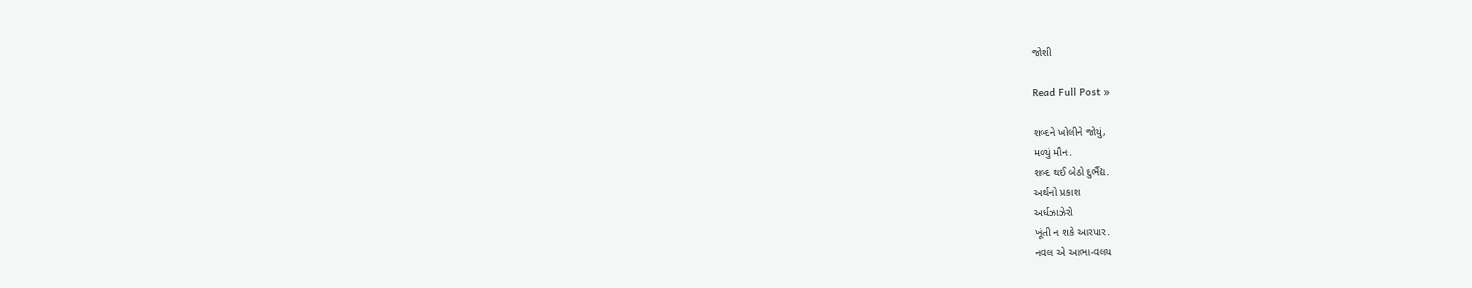જોશી

Read Full Post »

શબ્દને ખોલીને જોયું,
મળ્યું મૌન.
શબ્દ થઈ બેઠો દુર્ભૈદ્ય.
અર્થનો પ્રકાશ
અર્ધઝાઝેરો
ખૂંતી ન શકે આરપાર.
નવલ એ આભા-વલય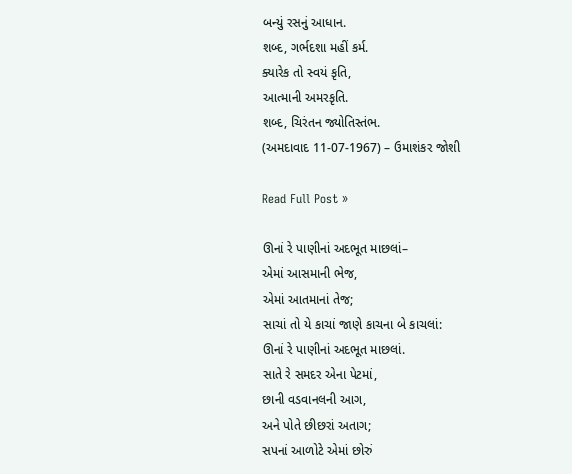બન્યું રસનું આધાન.
શબ્દ, ગર્ભદશા મહીં કર્મ.
ક્યારેક તો સ્વયં કૃતિ,
આત્માની અમરકૃતિ.
શબ્દ, ચિરંતન જ્યોતિસ્તંભ.
(અમદાવાદ 11-07-1967) – ઉમાશંકર જોશી

Read Full Post »

ઊનાં રે પાણીનાં અદભૂત માછલાં–
એમાં આસમાની ભેજ,
એમાં આતમાનાં તેજ;
સાચાં તો યે કાચાં જાણે કાચના બે કાચલાં:
ઊનાં રે પાણીનાં અદભૂત માછલાં.
સાતે રે સમદર એના પેટમાં,
છાની વડવાનલની આગ,
અને પોતે છીછરાં અતાગ;
સપનાં આળોટે એમાં છોરું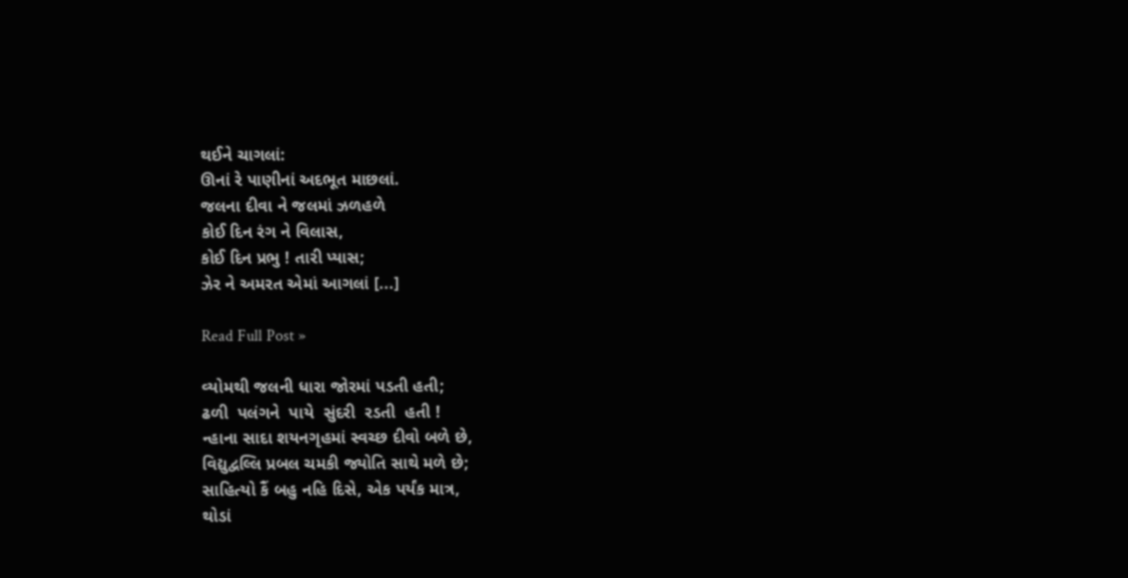થઈને ચાગલાં:
ઊનાં રે પાણીનાં અદભૂત માછલાં.
જલના દીવા ને જલમાં ઝળહળે
કોઈ દિન રંગ ને વિલાસ,
કોઈ દિન પ્રભુ ! તારી પ્યાસ;
ઝેર ને અમરત એમાં આગલાં [...]

Read Full Post »

વ્યોમથી જલની ધારા જોરમાં પડતી હતી;
ઢળી  પલંગને  પાયે  સુંદરી  રડતી  હતી !
ન્હાના સાદા શયનગૃહમાં સ્વચ્છ દીવો બળે છે,
વિદ્યુદ્વલ્લિ પ્રબલ ચમકી જ્યોતિ સાથે મળે છે;
સાહિત્યો કૈં બહુ નહિ દિસે, એક પર્યંક માત્ર,
થોડાં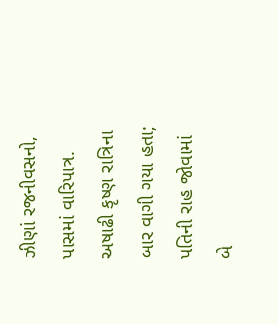ઝીણાં રજનીવસનો, પાસમાં વારિપાત્ર.
અષાઢી કૃષ્ણ રાત્રિના બાર વાગી ગયા હતા;
પતિની રાહ જોવામાં બે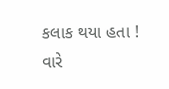કલાક થયા હતા !
વારે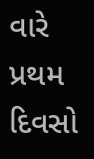વારે પ્રથમ દિવસો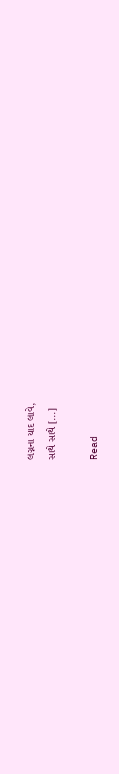લગ્નના યાદ લાવે,
સાથે સાથે [...]

Read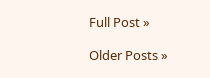Full Post »

Older Posts »